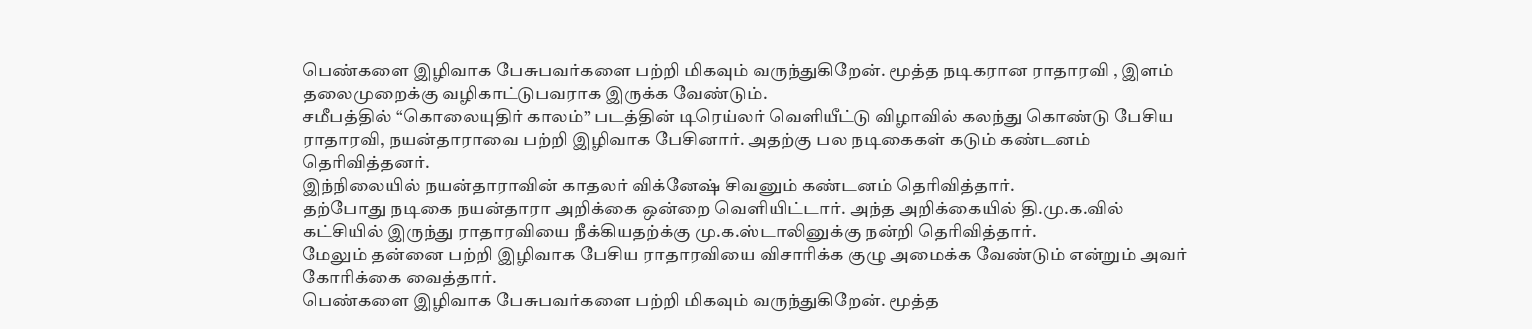பெண்களை இழிவாக பேசுபவர்களை பற்றி மிகவும் வருந்துகிறேன். மூத்த நடிகரான ராதாரவி , இளம் தலைமுறைக்கு வழிகாட்டுபவராக இருக்க வேண்டும்.
சமீபத்தில் “கொலையுதிர் காலம்” படத்தின் டிரெய்லர் வெளியீட்டு விழாவில் கலந்து கொண்டு பேசிய ராதாரவி, நயன்தாராவை பற்றி இழிவாக பேசினார். அதற்கு பல நடிகைகள் கடும் கண்டனம் தெரிவித்தனர்.
இந்நிலையில் நயன்தாராவின் காதலர் விக்னேஷ் சிவனும் கண்டனம் தெரிவித்தார்.
தற்போது நடிகை நயன்தாரா அறிக்கை ஒன்றை வெளியிட்டார். அந்த அறிக்கையில் தி.மு.க.வில் கட்சியில் இருந்து ராதாரவியை நீக்கியதற்க்கு மு.க.ஸ்டாலினுக்கு நன்றி தெரிவித்தார்.
மேலும் தன்னை பற்றி இழிவாக பேசிய ராதாரவியை விசாரிக்க குழு அமைக்க வேண்டும் என்றும் அவர் கோரிக்கை வைத்தார்.
பெண்களை இழிவாக பேசுபவர்களை பற்றி மிகவும் வருந்துகிறேன். மூத்த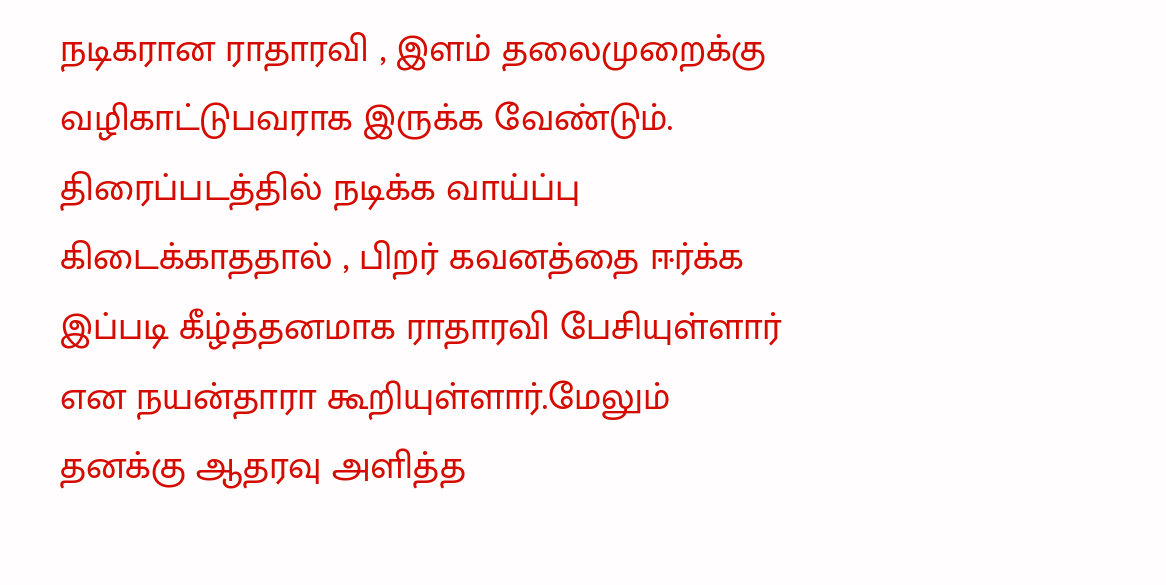நடிகரான ராதாரவி , இளம் தலைமுறைக்கு வழிகாட்டுபவராக இருக்க வேண்டும்.
திரைப்படத்தில் நடிக்க வாய்ப்பு கிடைக்காததால் , பிறர் கவனத்தை ஈர்க்க இப்படி கீழ்த்தனமாக ராதாரவி பேசியுள்ளார் என நயன்தாரா கூறியுள்ளார்.மேலும் தனக்கு ஆதரவு அளித்த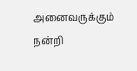அனைவருக்கும் நன்றி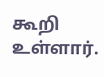கூறி உள்ளார்.